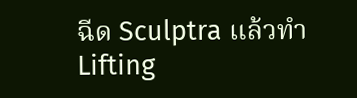ฉีด Sculptra แล้วทำ Lifting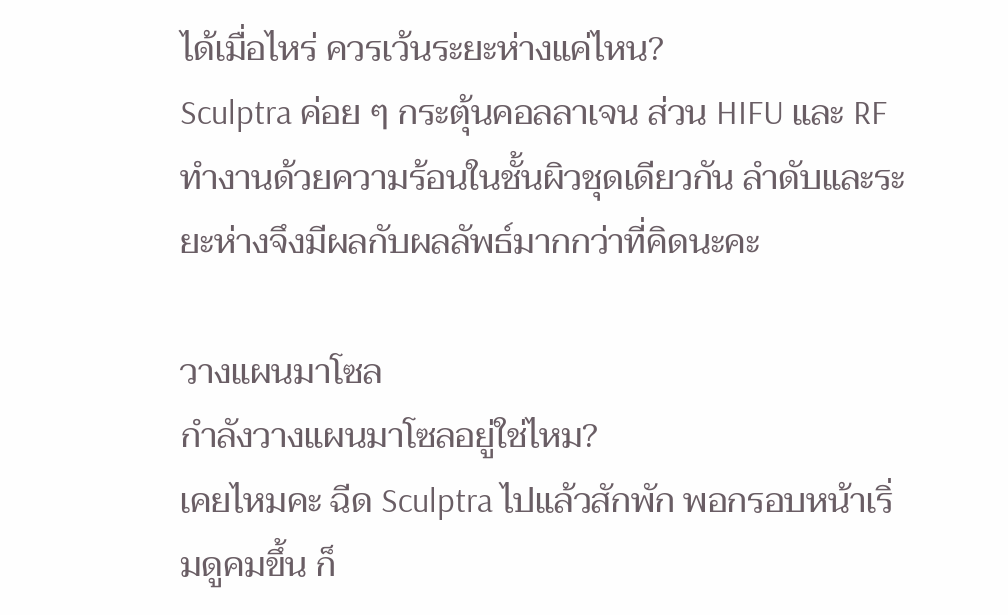ได้เมื่อไหร่ ควรเว้นระยะห่างแค่ไหน?
Sculptra ค่อย ๆ กระตุ้นคอลลาเจน ส่วน HIFU และ RF ทำงานด้วยความร้อนในชั้นผิวชุดเดียวกัน ลำดับและระยะห่างจึงมีผลกับผลลัพธ์มากกว่าที่คิดนะคะ

วางแผนมาโซล
กำลังวางแผนมาโซลอยู่ใช่ไหม?
เคยไหมคะ ฉีด Sculptra ไปแล้วสักพัก พอกรอบหน้าเริ่มดูคมขึ้น ก็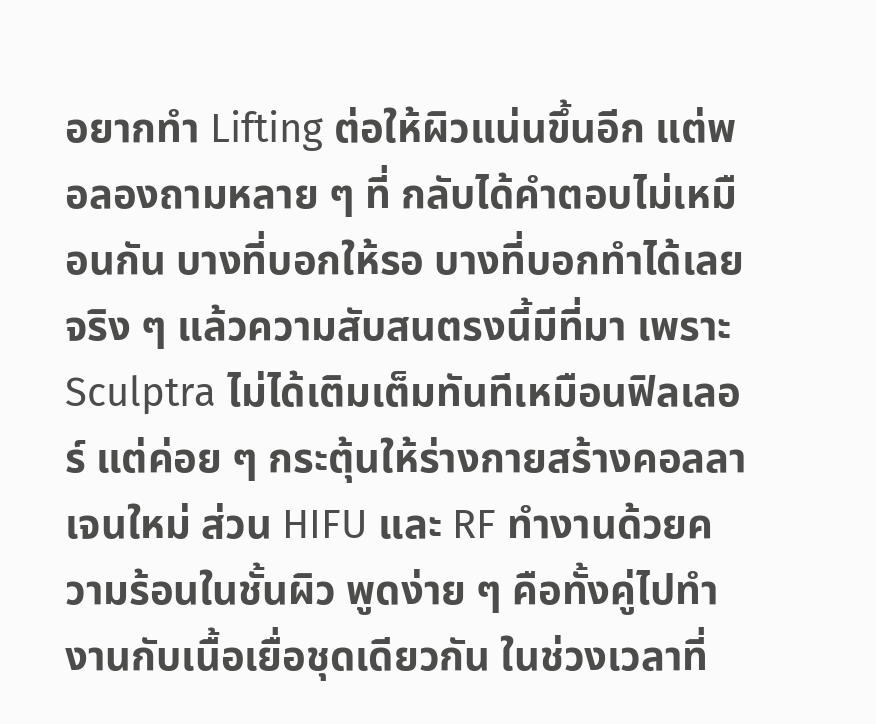อยากทำ Lifting ต่อให้ผิวแน่นขึ้นอีก แต่พอลองถามหลาย ๆ ที่ กลับได้คำตอบไม่เหมือนกัน บางที่บอกให้รอ บางที่บอกทำได้เลย
จริง ๆ แล้วความสับสนตรงนี้มีที่มา เพราะ Sculptra ไม่ได้เติมเต็มทันทีเหมือนฟิลเลอร์ แต่ค่อย ๆ กระตุ้นให้ร่างกายสร้างคอลลาเจนใหม่ ส่วน HIFU และ RF ทำงานด้วยความร้อนในชั้นผิว พูดง่าย ๆ คือทั้งคู่ไปทำงานกับเนื้อเยื่อชุดเดียวกัน ในช่วงเวลาที่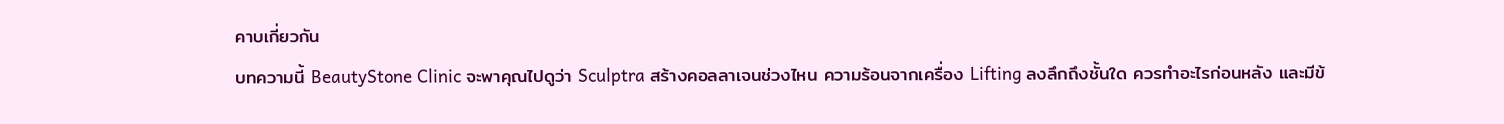คาบเกี่ยวกัน
บทความนี้ BeautyStone Clinic จะพาคุณไปดูว่า Sculptra สร้างคอลลาเจนช่วงไหน ความร้อนจากเครื่อง Lifting ลงลึกถึงชั้นใด ควรทำอะไรก่อนหลัง และมีข้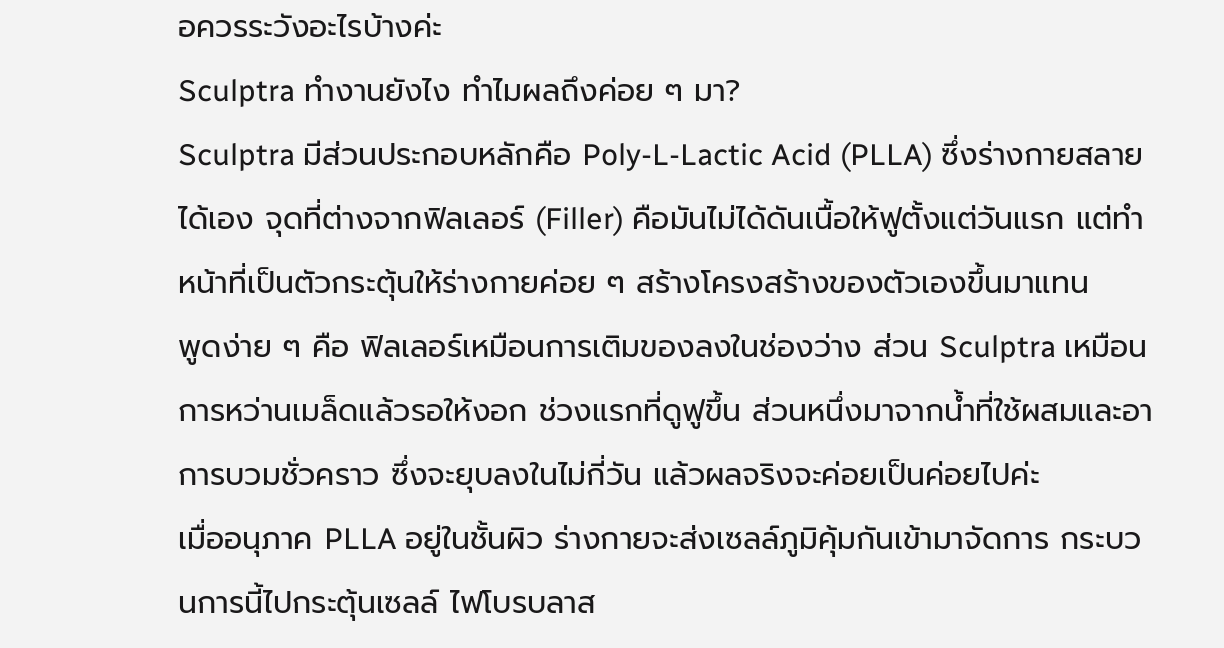อควรระวังอะไรบ้างค่ะ
Sculptra ทำงานยังไง ทำไมผลถึงค่อย ๆ มา?
Sculptra มีส่วนประกอบหลักคือ Poly-L-Lactic Acid (PLLA) ซึ่งร่างกายสลายได้เอง จุดที่ต่างจากฟิลเลอร์ (Filler) คือมันไม่ได้ดันเนื้อให้ฟูตั้งแต่วันแรก แต่ทำหน้าที่เป็นตัวกระตุ้นให้ร่างกายค่อย ๆ สร้างโครงสร้างของตัวเองขึ้นมาแทน
พูดง่าย ๆ คือ ฟิลเลอร์เหมือนการเติมของลงในช่องว่าง ส่วน Sculptra เหมือนการหว่านเมล็ดแล้วรอให้งอก ช่วงแรกที่ดูฟูขึ้น ส่วนหนึ่งมาจากน้ำที่ใช้ผสมและอาการบวมชั่วคราว ซึ่งจะยุบลงในไม่กี่วัน แล้วผลจริงจะค่อยเป็นค่อยไปค่ะ
เมื่ออนุภาค PLLA อยู่ในชั้นผิว ร่างกายจะส่งเซลล์ภูมิคุ้มกันเข้ามาจัดการ กระบวนการนี้ไปกระตุ้นเซลล์ ไฟโบรบลาส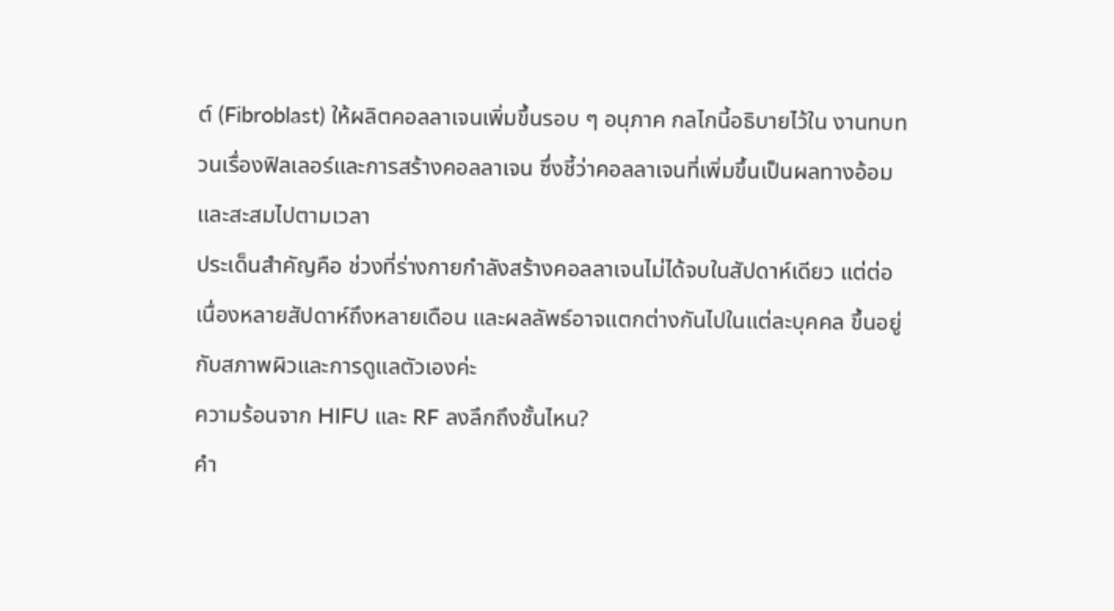ต์ (Fibroblast) ให้ผลิตคอลลาเจนเพิ่มขึ้นรอบ ๆ อนุภาค กลไกนี้อธิบายไว้ใน งานทบทวนเรื่องฟิลเลอร์และการสร้างคอลลาเจน ซึ่งชี้ว่าคอลลาเจนที่เพิ่มขึ้นเป็นผลทางอ้อมและสะสมไปตามเวลา
ประเด็นสำคัญคือ ช่วงที่ร่างกายกำลังสร้างคอลลาเจนไม่ได้จบในสัปดาห์เดียว แต่ต่อเนื่องหลายสัปดาห์ถึงหลายเดือน และผลลัพธ์อาจแตกต่างกันไปในแต่ละบุคคล ขึ้นอยู่กับสภาพผิวและการดูแลตัวเองค่ะ
ความร้อนจาก HIFU และ RF ลงลึกถึงชั้นไหน?
คำ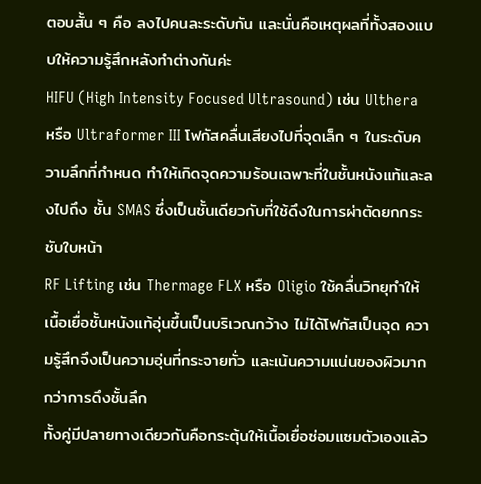ตอบสั้น ๆ คือ ลงไปคนละระดับกัน และนั่นคือเหตุผลที่ทั้งสองแบบให้ความรู้สึกหลังทำต่างกันค่ะ
HIFU (High Intensity Focused Ultrasound) เช่น Ulthera หรือ Ultraformer III โฟกัสคลื่นเสียงไปที่จุดเล็ก ๆ ในระดับความลึกที่กำหนด ทำให้เกิดจุดความร้อนเฉพาะที่ในชั้นหนังแท้และลงไปถึง ชั้น SMAS ซึ่งเป็นชั้นเดียวกับที่ใช้ดึงในการผ่าตัดยกกระชับใบหน้า
RF Lifting เช่น Thermage FLX หรือ Oligio ใช้คลื่นวิทยุทำให้เนื้อเยื่อชั้นหนังแท้อุ่นขึ้นเป็นบริเวณกว้าง ไม่ได้โฟกัสเป็นจุด ความรู้สึกจึงเป็นความอุ่นที่กระจายทั่ว และเน้นความแน่นของผิวมากกว่าการดึงชั้นลึก
ทั้งคู่มีปลายทางเดียวกันคือกระตุ้นให้เนื้อเยื่อซ่อมแซมตัวเองแล้ว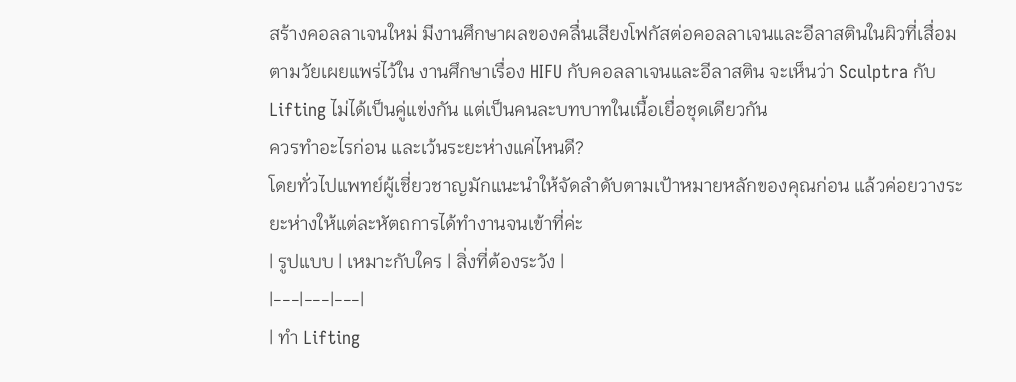สร้างคอลลาเจนใหม่ มีงานศึกษาผลของคลื่นเสียงโฟกัสต่อคอลลาเจนและอีลาสตินในผิวที่เสื่อมตามวัยเผยแพร่ไว้ใน งานศึกษาเรื่อง HIFU กับคอลลาเจนและอีลาสติน จะเห็นว่า Sculptra กับ Lifting ไม่ได้เป็นคู่แข่งกัน แต่เป็นคนละบทบาทในเนื้อเยื่อชุดเดียวกัน
ควรทำอะไรก่อน และเว้นระยะห่างแค่ไหนดี?
โดยทั่วไปแพทย์ผู้เชี่ยวชาญมักแนะนำให้จัดลำดับตามเป้าหมายหลักของคุณก่อน แล้วค่อยวางระยะห่างให้แต่ละหัตถการได้ทำงานจนเข้าที่ค่ะ
| รูปแบบ | เหมาะกับใคร | สิ่งที่ต้องระวัง |
|---|---|---|
| ทำ Lifting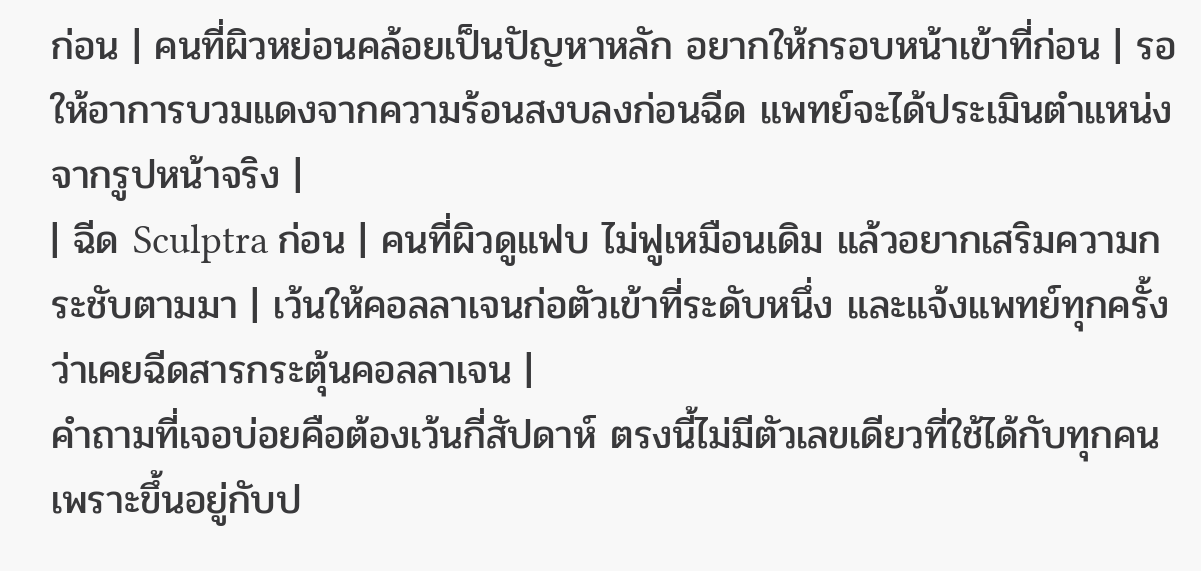ก่อน | คนที่ผิวหย่อนคล้อยเป็นปัญหาหลัก อยากให้กรอบหน้าเข้าที่ก่อน | รอให้อาการบวมแดงจากความร้อนสงบลงก่อนฉีด แพทย์จะได้ประเมินตำแหน่งจากรูปหน้าจริง |
| ฉีด Sculptra ก่อน | คนที่ผิวดูแฟบ ไม่ฟูเหมือนเดิม แล้วอยากเสริมความกระชับตามมา | เว้นให้คอลลาเจนก่อตัวเข้าที่ระดับหนึ่ง และแจ้งแพทย์ทุกครั้งว่าเคยฉีดสารกระตุ้นคอลลาเจน |
คำถามที่เจอบ่อยคือต้องเว้นกี่สัปดาห์ ตรงนี้ไม่มีตัวเลขเดียวที่ใช้ได้กับทุกคน เพราะขึ้นอยู่กับป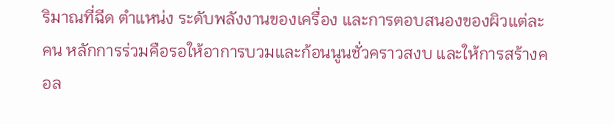ริมาณที่ฉีด ตำแหน่ง ระดับพลังงานของเครื่อง และการตอบสนองของผิวแต่ละคน หลักการร่วมคือรอให้อาการบวมและก้อนนูนชั่วคราวสงบ และให้การสร้างคอล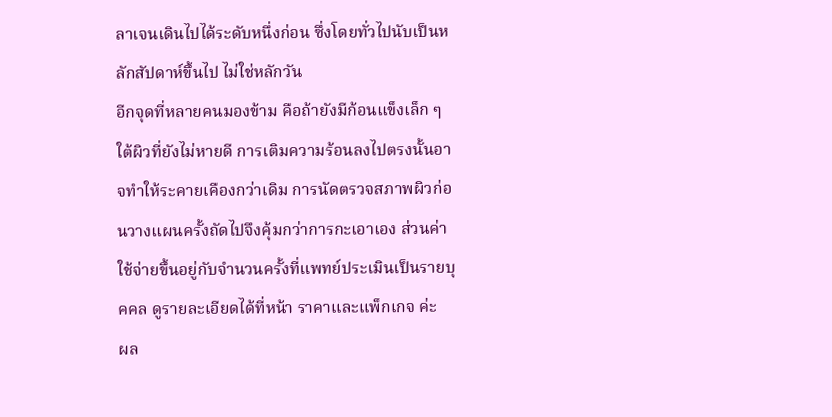ลาเจนเดินไปได้ระดับหนึ่งก่อน ซึ่งโดยทั่วไปนับเป็นหลักสัปดาห์ขึ้นไป ไม่ใช่หลักวัน
อีกจุดที่หลายคนมองข้าม คือถ้ายังมีก้อนแข็งเล็ก ๆ ใต้ผิวที่ยังไม่หายดี การเติมความร้อนลงไปตรงนั้นอาจทำให้ระคายเคืองกว่าเดิม การนัดตรวจสภาพผิวก่อนวางแผนครั้งถัดไปจึงคุ้มกว่าการกะเอาเอง ส่วนค่าใช้จ่ายขึ้นอยู่กับจำนวนครั้งที่แพทย์ประเมินเป็นรายบุคคล ดูรายละเอียดได้ที่หน้า ราคาและแพ็กเกจ ค่ะ
ผล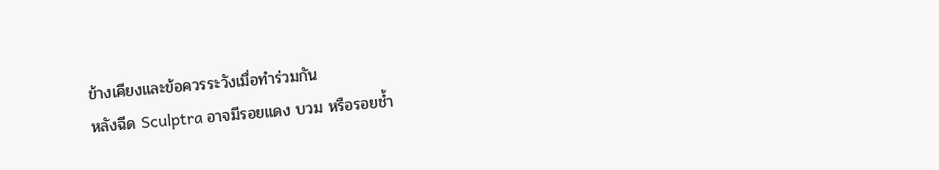ข้างเคียงและข้อควรระวังเมื่อทำร่วมกัน
หลังฉีด Sculptra อาจมีรอยแดง บวม หรือรอยช้ำ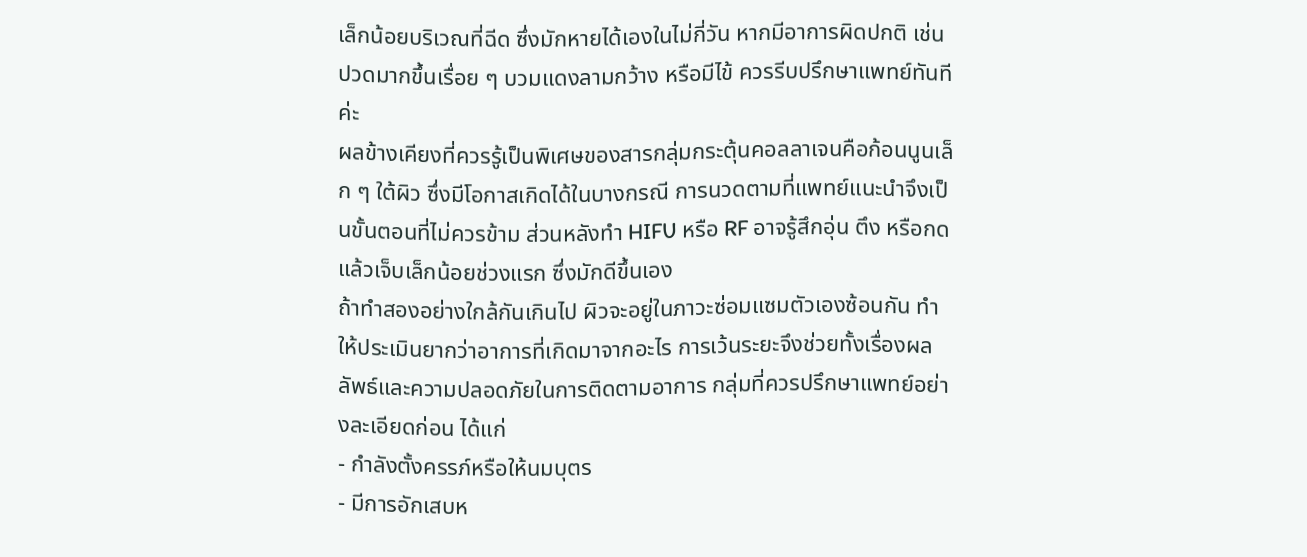เล็กน้อยบริเวณที่ฉีด ซึ่งมักหายได้เองในไม่กี่วัน หากมีอาการผิดปกติ เช่น ปวดมากขึ้นเรื่อย ๆ บวมแดงลามกว้าง หรือมีไข้ ควรรีบปรึกษาแพทย์ทันทีค่ะ
ผลข้างเคียงที่ควรรู้เป็นพิเศษของสารกลุ่มกระตุ้นคอลลาเจนคือก้อนนูนเล็ก ๆ ใต้ผิว ซึ่งมีโอกาสเกิดได้ในบางกรณี การนวดตามที่แพทย์แนะนำจึงเป็นขั้นตอนที่ไม่ควรข้าม ส่วนหลังทำ HIFU หรือ RF อาจรู้สึกอุ่น ตึง หรือกดแล้วเจ็บเล็กน้อยช่วงแรก ซึ่งมักดีขึ้นเอง
ถ้าทำสองอย่างใกล้กันเกินไป ผิวจะอยู่ในภาวะซ่อมแซมตัวเองซ้อนกัน ทำให้ประเมินยากว่าอาการที่เกิดมาจากอะไร การเว้นระยะจึงช่วยทั้งเรื่องผลลัพธ์และความปลอดภัยในการติดตามอาการ กลุ่มที่ควรปรึกษาแพทย์อย่างละเอียดก่อน ได้แก่
- กำลังตั้งครรภ์หรือให้นมบุตร
- มีการอักเสบห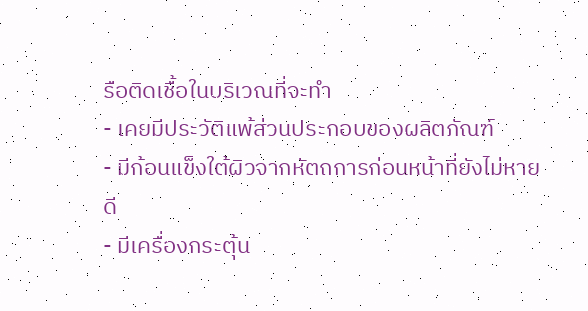รือติดเชื้อในบริเวณที่จะทำ
- เคยมีประวัติแพ้ส่วนประกอบของผลิตภัณฑ์
- มีก้อนแข็งใต้ผิวจากหัตถการก่อนหน้าที่ยังไม่หายดี
- มีเครื่องกระตุ้น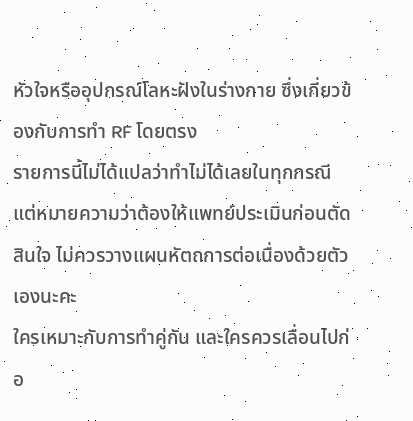หัวใจหรืออุปกรณ์โลหะฝังในร่างกาย ซึ่งเกี่ยวข้องกับการทำ RF โดยตรง
รายการนี้ไม่ได้แปลว่าทำไม่ได้เลยในทุกกรณี แต่หมายความว่าต้องให้แพทย์ประเมินก่อนตัดสินใจ ไม่ควรวางแผนหัตถการต่อเนื่องด้วยตัวเองนะคะ
ใครเหมาะกับการทำคู่กัน และใครควรเลื่อนไปก่อ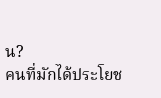น?
คนที่มักได้ประโยช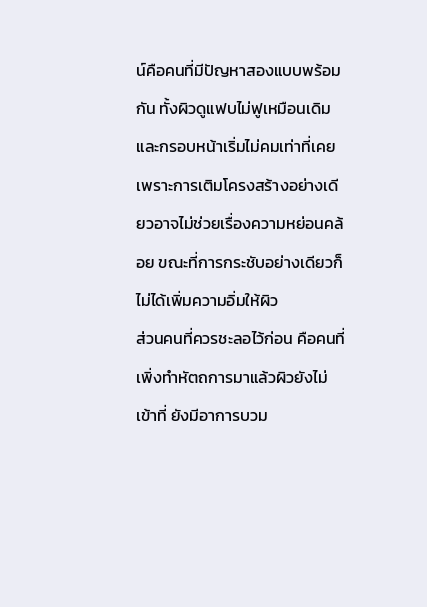น์คือคนที่มีปัญหาสองแบบพร้อมกัน ทั้งผิวดูแฟบไม่ฟูเหมือนเดิม และกรอบหน้าเริ่มไม่คมเท่าที่เคย เพราะการเติมโครงสร้างอย่างเดียวอาจไม่ช่วยเรื่องความหย่อนคล้อย ขณะที่การกระชับอย่างเดียวก็ไม่ได้เพิ่มความอิ่มให้ผิว
ส่วนคนที่ควรชะลอไว้ก่อน คือคนที่เพิ่งทำหัตถการมาแล้วผิวยังไม่เข้าที่ ยังมีอาการบวม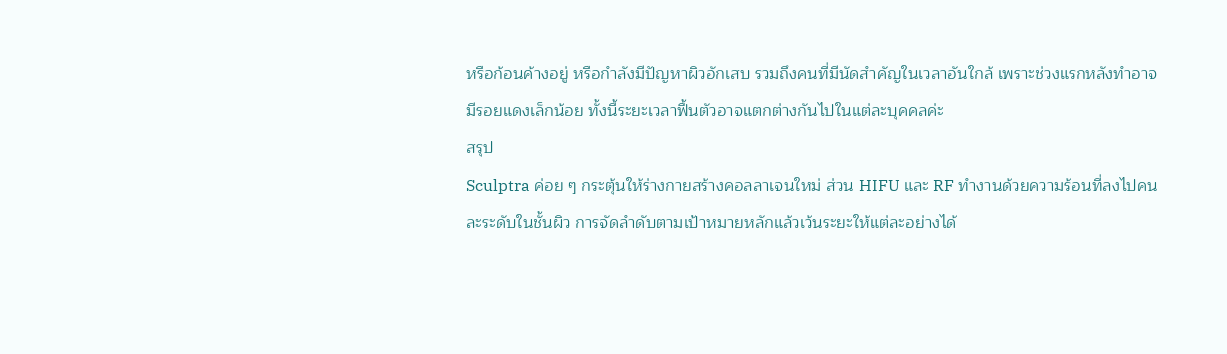หรือก้อนค้างอยู่ หรือกำลังมีปัญหาผิวอักเสบ รวมถึงคนที่มีนัดสำคัญในเวลาอันใกล้ เพราะช่วงแรกหลังทำอาจมีรอยแดงเล็กน้อย ทั้งนี้ระยะเวลาฟื้นตัวอาจแตกต่างกันไปในแต่ละบุคคลค่ะ
สรุป
Sculptra ค่อย ๆ กระตุ้นให้ร่างกายสร้างคอลลาเจนใหม่ ส่วน HIFU และ RF ทำงานด้วยความร้อนที่ลงไปคนละระดับในชั้นผิว การจัดลำดับตามเป้าหมายหลักแล้วเว้นระยะให้แต่ละอย่างได้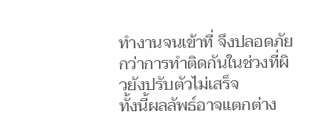ทำงานจนเข้าที่ จึงปลอดภัยกว่าการทำติดกันในช่วงที่ผิวยังปรับตัวไม่เสร็จ
ทั้งนี้ผลลัพธ์อาจแตกต่าง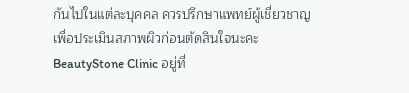กันไปในแต่ละบุคคล ควรปรึกษาแพทย์ผู้เชี่ยวชาญเพื่อประเมินสภาพผิวก่อนตัดสินใจนะคะ
BeautyStone Clinic อยู่ที่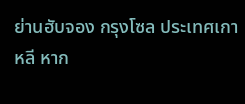ย่านฮับจอง กรุงโซล ประเทศเกาหลี หาก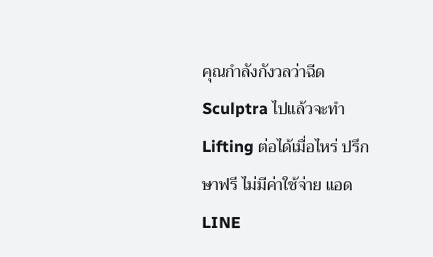คุณกำลังกังวลว่าฉีด Sculptra ไปแล้วจะทำ Lifting ต่อได้เมื่อไหร่ ปรึกษาฟรี ไม่มีค่าใช้จ่าย แอด LINE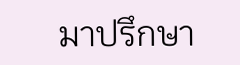มาปรึกษา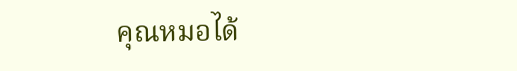คุณหมอได้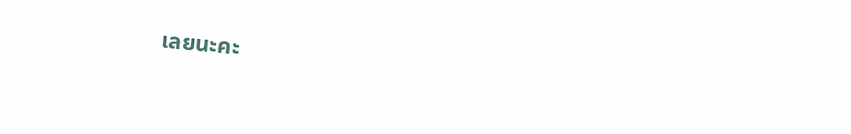เลยนะคะ